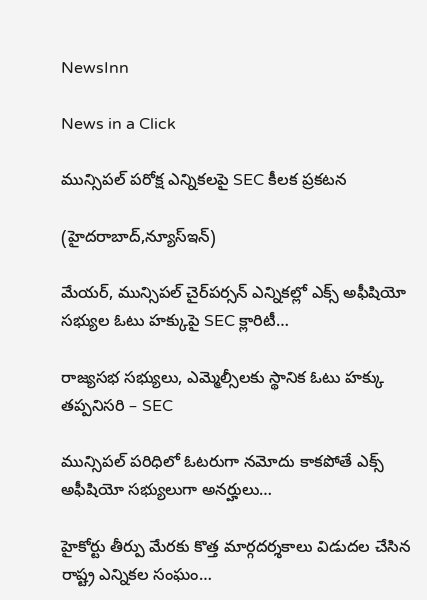NewsInn

News in a Click

మున్సిపల్ పరోక్ష ఎన్నికలపై SEC కీలక ప్రకటన

(హైద‌రాబాద్,న్యూస్ఇన్‌)

మేయర్, మున్సిపల్ చైర్‌పర్సన్ ఎన్నికల్లో ఎక్స్ అఫీషియో సభ్యుల ఓటు హక్కుపై SEC క్లారిటీ…

రాజ్యసభ సభ్యులు, ఎమ్మెల్సీలకు స్థానిక ఓటు హక్కు తప్పనిసరి – SEC

మున్సిపల్ పరిధిలో ఓటరుగా నమోదు కాకపోతే ఎక్స్ అఫీషియో సభ్యులుగా అనర్హులు…

హైకోర్టు తీర్పు మేరకు కొత్త మార్గదర్శకాలు విడుదల చేసిన రాష్ట్ర ఎన్నికల సంఘం…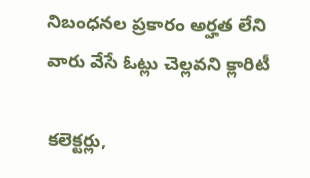నిబంధనల ప్రకారం అర్హత లేని వారు వేసే ఓట్లు చెల్లవని క్లారిటీ

కలెక్టర్లు,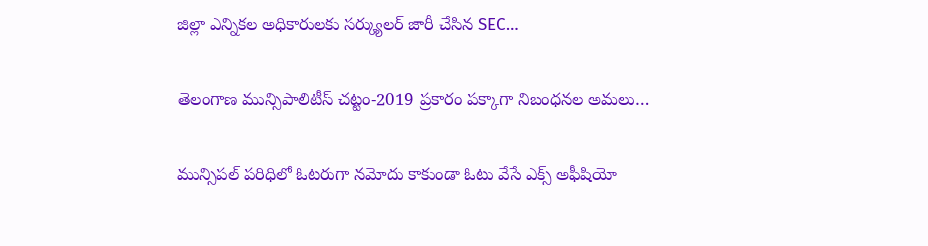జిల్లా ఎన్నికల అధికారులకు సర్క్యులర్ జారీ చేసిన SEC…

తెలంగాణ మున్సిపాలిటీస్ చట్టం-2019 ప్రకారం పక్కాగా నిబంధనల అమలు…

మున్సిపల్ పరిధిలో ఓటరుగా నమోదు కాకుండా ఓటు వేసే ఎక్స్ అఫీషియో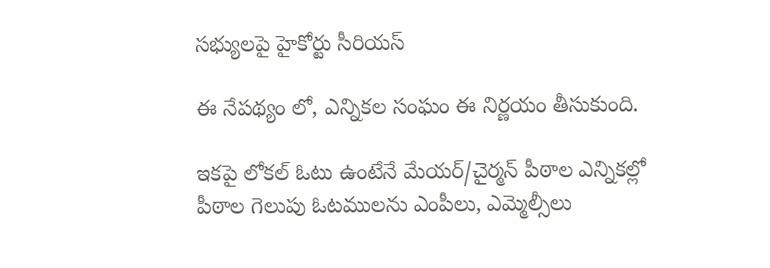సభ్యులపై హైకోర్టు సీరియస్

ఈ నేపథ్యం లో, ఎన్నికల సంఘం ఈ నిర్ణయం తీసుకుంది.

ఇకపై లోకల్ ఓటు ఉంటేనే మేయర్/చైర్మన్ పీఠాల ఎన్నికల్లో పీఠాల గెలుపు ఓటములను ఎంపీలు, ఎమ్మెల్సీలు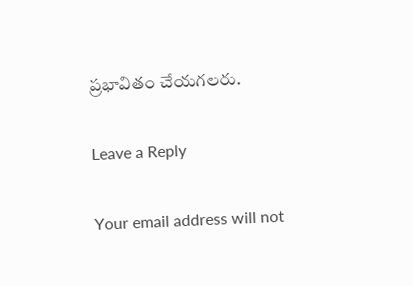ప్రభావితం చేయగలరు.

Leave a Reply

Your email address will not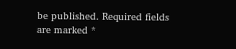be published. Required fields are marked *